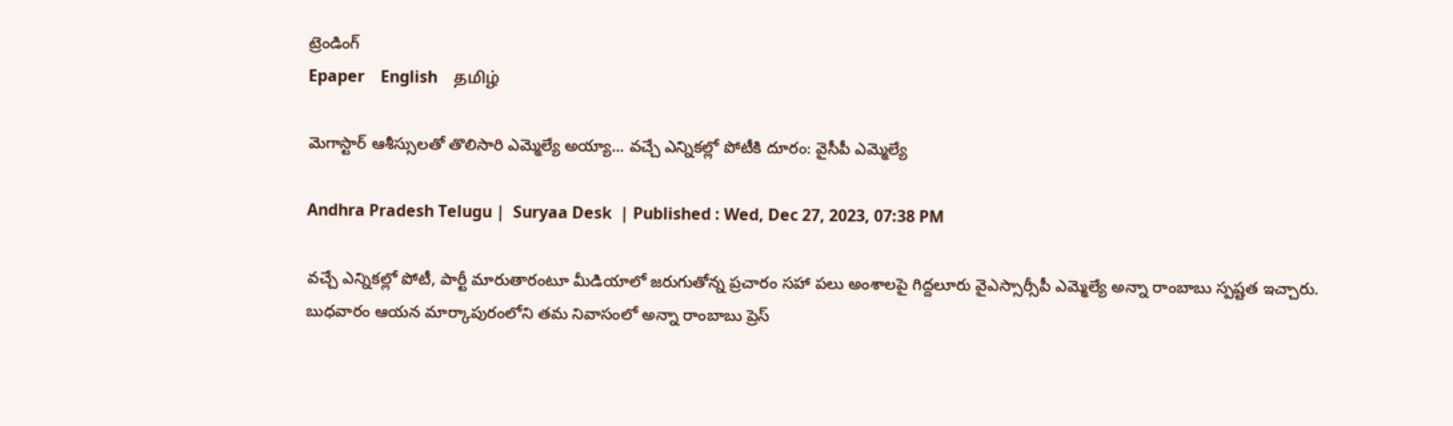ట్రెండింగ్
Epaper    English    தமிழ்

మెగాస్టార్ ఆశీస్సులతో తొలిసారి ఎమ్మెల్యే అయ్యా... వచ్చే ఎన్నికల్లో పోటీకి దూరం: వైసీపీ ఎమ్మెల్యే

Andhra Pradesh Telugu |  Suryaa Desk  | Published : Wed, Dec 27, 2023, 07:38 PM

వచ్చే ఎన్నికల్లో పోటీ, పార్టీ మారుతారంటూ మీడియాలో జరుగుతోన్న ప్రచారం సహా పలు అంశాలపై గిద్దలూరు వైఎస్సార్సీపీ ఎమ్మెల్యే అన్నా రాంబాబు స్పష్టత ఇచ్చారు. బుధవారం ఆయన మార్కాపురంలోని తమ నివాసంలో అన్నా రాంబాబు ప్రెస్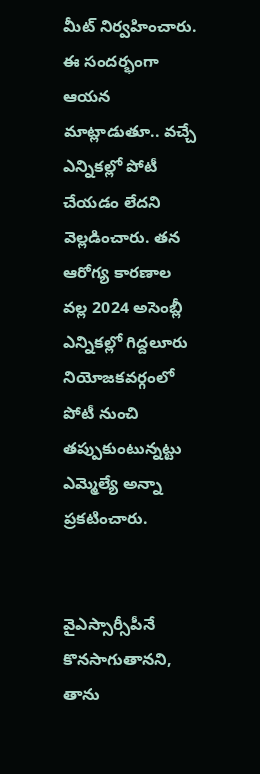మీట్ నిర్వహించారు. ఈ సందర్భంగా ఆయన మాట్లాడుతూ.. వచ్చే ఎన్నికల్లో పోటీ చేయడం లేదని వెల్లడించారు. తన ఆరోగ్య కారణాల వల్ల 2024 అసెంబ్లీ ఎన్నికల్లో గిద్దలూరు నియోజకవర్గంలో పోటీ నుంచి తప్పుకుంటున్నట్టు ఎమ్మెల్యే అన్నా ప్రకటించారు.


వైఎస్సార్సీపీనే కొనసాగుతానని, తాను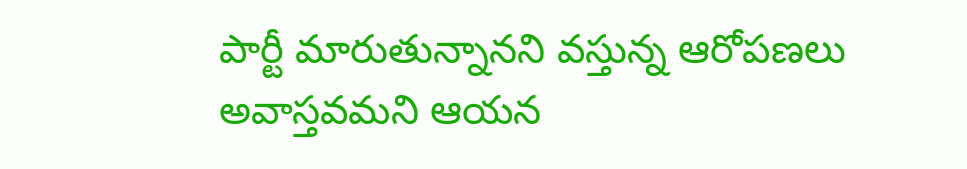పార్టీ మారుతున్నానని వస్తున్న ఆరోపణలు అవాస్తవమని ఆయన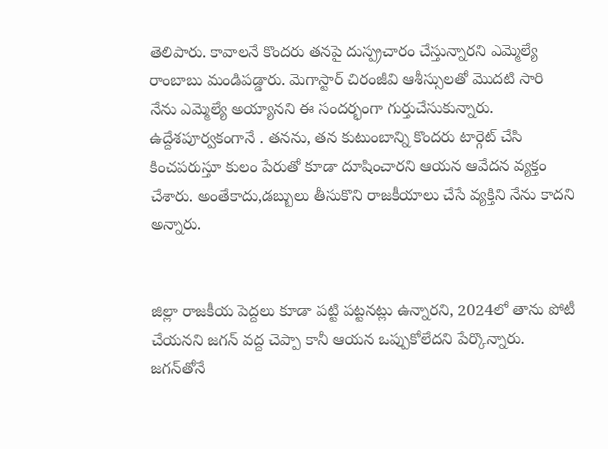తెలిపారు. కావాలనే కొందరు తనపై దుస్ప్రచారం చేస్తున్నారని ఎమ్మెల్యే రాంబాబు మండిపడ్డారు. మెగాస్టార్ చిరంజీవి ఆశీస్సులతో మొదటి సారి నేను ఎమ్మెల్యే అయ్యానని ఈ సందర్భంగా గుర్తుచేసుకున్నారు. ఉద్దేశపూర్వకంగానే . తనను, తన కుటుంబాన్ని కొందరు టార్గెట్ చేసి కించపరుస్తూ కులం పేరుతో కూడా దూషించారని ఆయన ఆవేదన వ్యక్తం చేశారు. అంతేకాదు,డబ్బులు తీసుకొని రాజకీయాలు చేసే వ్యక్తిని నేను కాదని అన్నారు.


జిల్లా రాజకీయ పెద్దలు కూడా పట్టి పట్టనట్లు ఉన్నారని, 2024లో తాను పోటీ చేయనని జగన్ వద్ద చెప్పా కానీ ఆయన ఒప్పుకోలేదని పేర్కొన్నారు. జగన్‌తోనే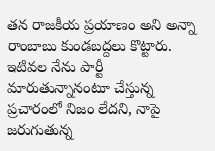తన రాజకీయ ప్రయాణం అని అన్నా రాంబాబు కుండబద్దలు కొట్టారు. ఇటివల నేను పార్టీ మారుతున్నానంటూ చేస్తున్న ప్రచారంలో నిజం లేదని, నాపై జరుగుతున్న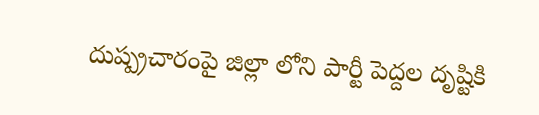దుష్ప్రచారంపై జిల్లా లోని పార్టీ పెద్దల దృష్టికి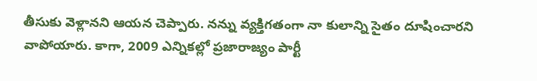తీసుకు వెళ్లానని ఆయన చెప్పారు. నన్ను వ్యక్తిగతంగా నా కులాన్ని సైతం దూషించారని వాపోయారు. కాగా, 2009 ఎన్నికల్లో ప్రజారాజ్యం పార్టీ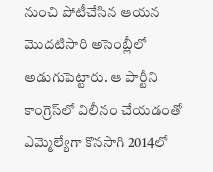నుంచి పోటీచేసిన ఆయన మొదటిసారి అసెంబ్లీలో అడుగుపెట్టారు. ఆ పార్టీని కాంగ్రెస్‌లో విలీనం చేయడంతో ఎమ్మెల్యేగా కొనసాగి 2014లో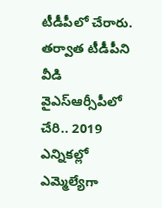టీడీపీలో చేరారు. తర్వాత టీడీపీని వీడి వైఎస్ఆర్సీపీలో చేరి.. 2019 ఎన్నికల్లో ఎమ్మెల్యేగా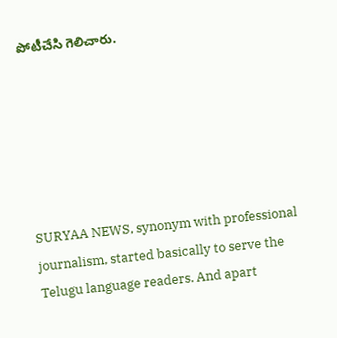పోటీచేసి గెలిచారు.






SURYAA NEWS, synonym with professional journalism, started basically to serve the Telugu language readers. And apart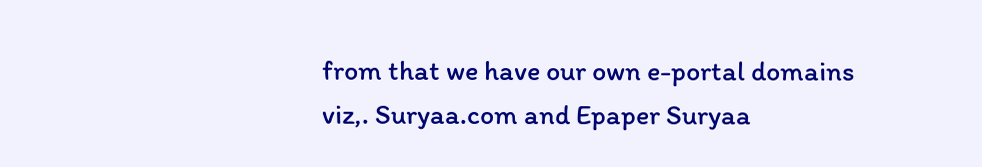from that we have our own e-portal domains viz,. Suryaa.com and Epaper Suryaa